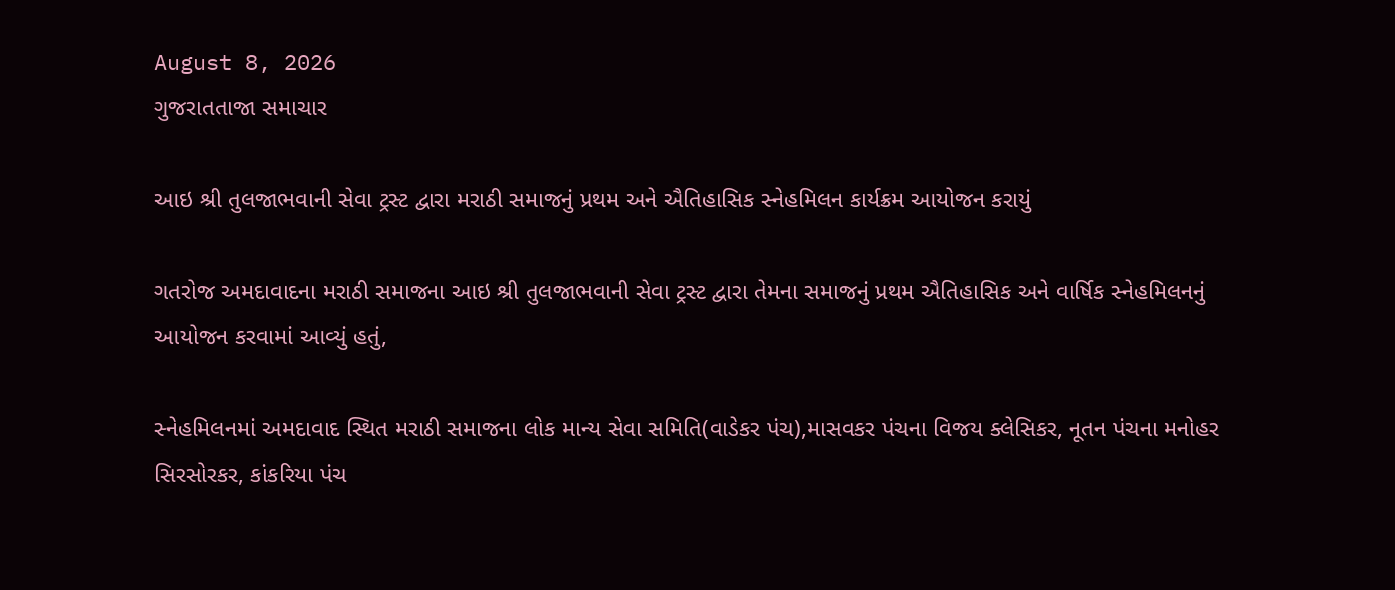August 8, 2026
ગુજરાતતાજા સમાચાર

આઇ શ્રી તુલજાભવાની સેવા ટ્રસ્ટ દ્વારા મરાઠી સમાજનું પ્રથમ અને ઐતિહાસિક સ્નેહમિલન કાર્યક્રમ આયોજન કરાયું

ગતરોજ અમદાવાદના મરાઠી સમાજના આઇ શ્રી તુલજાભવાની સેવા ટ્રસ્ટ દ્વારા તેમના સમાજનું પ્રથમ ઐતિહાસિક અને વાર્ષિક સ્નેહમિલનનું આયોજન કરવામાં આવ્યું હતું,

સ્નેહમિલનમાં અમદાવાદ સ્થિત મરાઠી સમાજના લોક માન્ય સેવા સમિતિ(વાડેકર પંચ),માસવકર પંચના વિજય ક્લેસિકર, નૂતન પંચના મનોહર સિરસોરકર, કાંકરિયા પંચ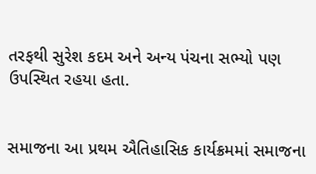તરફથી સુરેશ કદમ અને અન્ય પંચના સભ્યો પણ ઉપસ્થિત રહયા હતા.


સમાજના આ પ્રથમ ઐતિહાસિક કાર્યક્રમમાં સમાજના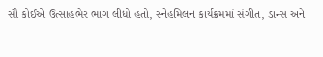સૌ કોઈએ ઉત્સાહભેર ભાગ લીધો હતો, સ્નેહમિલન કાર્યક્રમમાં સંગીત, ડાન્સ અને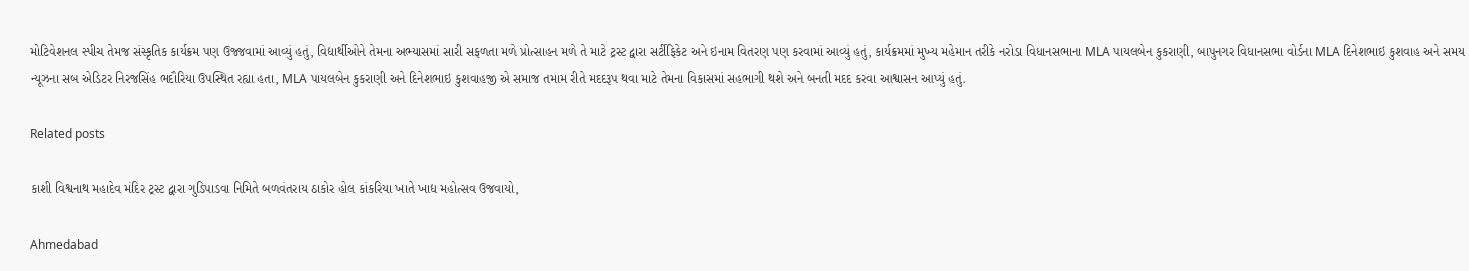મોટિવેશનલ સ્પીચ તેમજ સંસ્કૃતિક કાર્યક્રમ પણ ઉજ્જવામાં આવ્યું હતું, વિદ્યાર્થીઓને તેમના અભ્યાસમાં સારી સફળતા મળે પ્રોત્સાહન મળે તે માટે ટ્રસ્ટ દ્વારા સર્ટીફિકેટ અને ઇનામ વિતરણ પણ કરવામાં આવ્યું હતું, કાર્યક્રમમાં મુખ્ય મહેમાન તરીકે નરોડા વિધાનસભાના MLA પાયલબેન કુકરાણી, બાપુનગર વિધાનસભા વોર્ડના MLA દિનેશભાઇ કુશવાહ અને સમય ન્યૂઝના સબ એડિટર નિરજસિંહ ભદૌરિયા ઉપસ્થિત રહ્યા હતા, MLA પાયલબેન કુકરાણી અને દિનેશભાઇ કુશવાહજી એ સમાજ તમામ રીતે મદદરૂપ થવા માટે તેમના વિકાસમાં સહભાગી થશે અને બનતી મદદ કરવા આશ્વાસન આપ્યું હતું.

Related posts

કાશી વિશ્વનાથ મહાદેવ મંદિર ટ્રસ્ટ દ્વારા ગુડિપાડવા નિમિતે બળવંતરાય ઠાકોર હોલ કાંકરિયા ખાતે ખાદ્ય મહોત્સવ ઉજવાયો,

Ahmedabad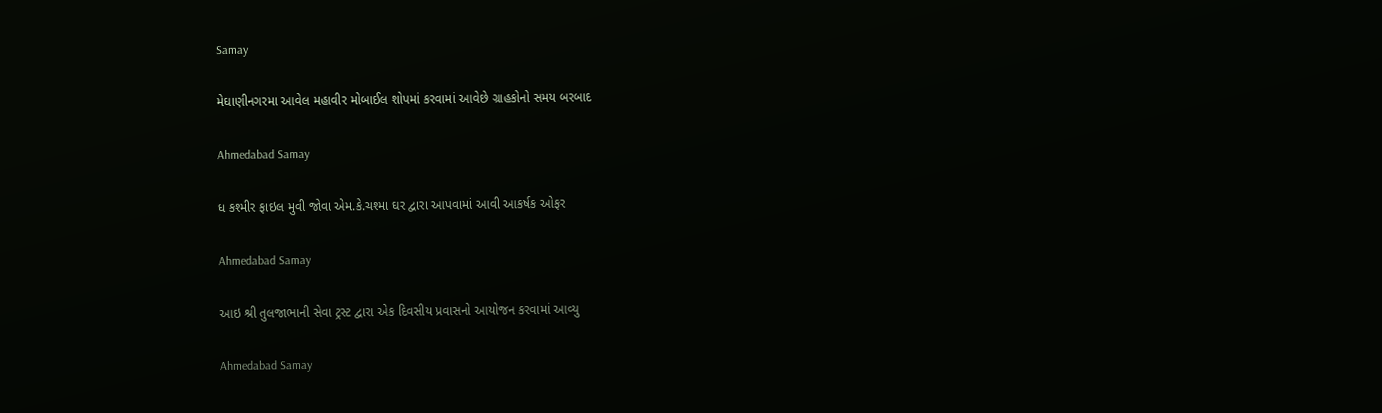Samay

મેઘાણીનગરમા આવેલ મહાવીર મોબાઈલ શોપમાં કરવામાં આવેછે ગ્રાહકોનો સમય બરબાદ

Ahmedabad Samay

ધ કશ્મીર ફાઇલ મુવી જોવા એમ.કે.ચશ્મા ઘર દ્વારા આપવામાં આવી આકર્ષક ઓફર

Ahmedabad Samay

આઇ શ્રી તુલજાભાની સેવા ટ્રસ્ટ દ્વારા એક દિવસીય પ્રવાસનો આયોજન કરવામાં આવ્યુ

Ahmedabad Samay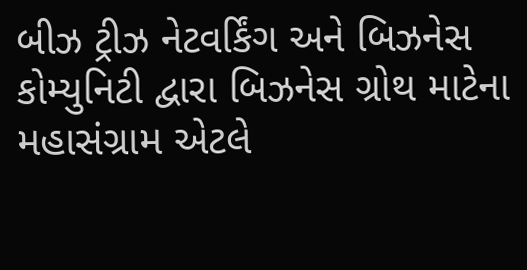બીઝ ટ્રીઝ નેટવર્કિંગ અને બિઝનેસ કોમ્યુનિટી દ્વારા બિઝનેસ ગ્રોથ માટેના મહાસંગ્રામ એટલે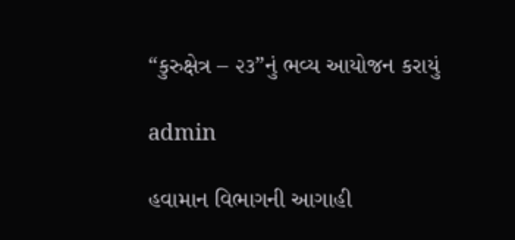“કુરુક્ષેત્ર – ૨૩”નું ભવ્ય આયોજન કરાયું

admin

હવામાન વિભાગની આગાહી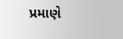પ્રમાણે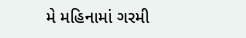મે મહિનામાં ગરમી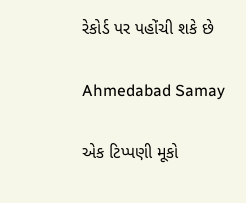રેકોર્ડ પર પહોંચી શકે છે

Ahmedabad Samay

એક ટિપ્પણી મૂકો